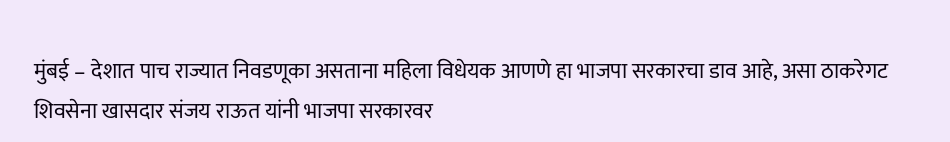मुंबई – देशात पाच राज्यात निवडणूका असताना महिला विधेयक आणणे हा भाजपा सरकारचा डाव आहे, असा ठाकरेगट शिवसेना खासदार संजय राऊत यांनी भाजपा सरकारवर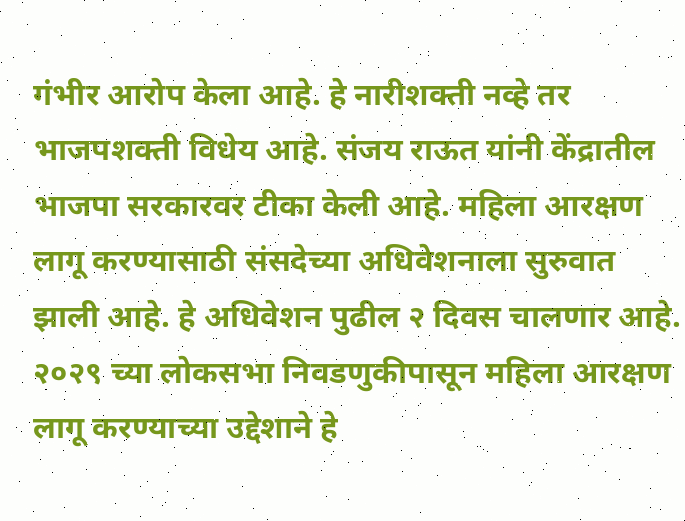गंभीर आरोप केला आहे. हे नारीशक्ती नव्हे तर भाजपशक्ती विधेय आहे. संजय राऊत यांनी केंद्रातील भाजपा सरकारवर टीका केली आहे. महिला आरक्षण लागू करण्यासाठी संसदेच्या अधिवेशनाला सुरुवात झाली आहे. हे अधिवेशन पुढील २ दिवस चालणार आहे. २०२९ च्या लोकसभा निवडणुकीपासून महिला आरक्षण लागू करण्याच्या उद्देशाने हे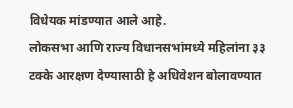विधेयक मांडण्यात आले आहे.
लोकसभा आणि राज्य विधानसभांमध्ये महिलांना ३३ टक्के आरक्षण देण्यासाठी हे अधिवेशन बोलावण्यात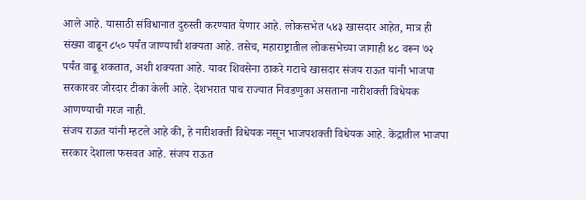आले आहे. यासाठी संविधानात दुरुस्ती करण्यात येणार आहे. लोकसभेत ५४३ खासदार आहेत, मात्र ही संख्या वाढून ८५० पर्यंत जाण्याची शक्यता आहे. तसेच, महाराष्ट्रातील लोकसभेच्या जागाही ४८ वरून ७२ पर्यंत वाढू शकतात, अशी शक्यता आहे. यावर शिवसेना ठाकरे गटाचे खासदार संजय राऊत यांनी भाजपा सरकारवर जोरदार टीका केली आहे. देशभरात पाच राज्यात निवडणुका असताना नारीशक्ती विधेयक आणण्याची गरज नाही.
संजय राऊत यांनी म्हटले आहे की, हे नारीशक्ती विधेयक नसून भाजपशक्ती विधेयक आहे. केंद्रातील भाजपा सरकार देशाला फसवत आहे. संजय राऊत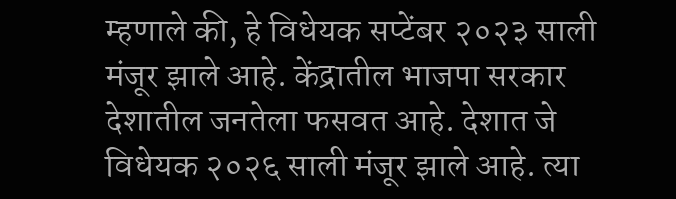म्हणाले की, हे विधेयक सप्टेंबर २०२३ साली मंजूर झाले आहे. केंद्रातील भाजपा सरकार देशातील जनतेला फसवत आहे. देशात जे विधेयक २०२६ साली मंजूर झाले आहे. त्या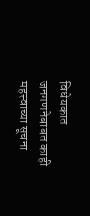विधेयकात जनगणनेबाबत काही महत्त्वाच्या सूचना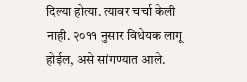दिल्या होत्या. त्यावर चर्चा केली नाही. २०११ नुसार विधेयक लागू होईल, असे सांगण्यात आले.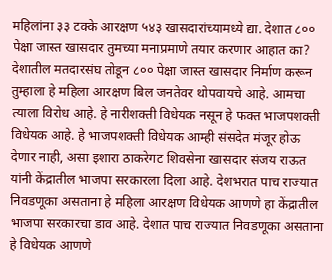महिलांना ३३ टक्के आरक्षण ५४३ खासदारांच्यामध्ये द्या. देशात ८०० पेक्षा जास्त खासदार तुमच्या मनाप्रमाणे तयार करणार आहात का?
देशातील मतदारसंघ तोडून ८०० पेक्षा जास्त खासदार निर्माण करून तुम्हाला हे महिला आरक्षण बिल जनतेवर थोपवायचे आहे. आमचा त्याला विरोध आहे. हे नारीशक्ती विधेयक नसून हे फक्त भाजपशक्ती विधेयक आहे. हे भाजपशक्ती विधेयक आम्ही संसदेत मंजूर होऊ देणार नाही, असा इशारा ठाकरेगट शिवसेना खासदार संजय राऊत यांनी केंद्रातील भाजपा सरकारला दिला आहे. देशभरात पाच राज्यात निवडणूका असताना हे महिला आरक्षण विधेयक आणणे हा केंद्रातील भाजपा सरकारचा डाव आहे. देशात पाच राज्यात निवडणूका असताना हे विधेयक आणणे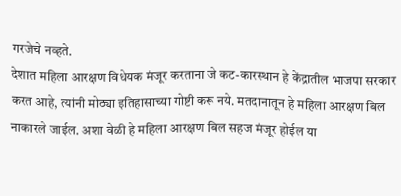गरजेचे नव्हते.
देशात महिला आरक्षण विधेयक मंजूर करताना जे कट-कारस्थान हे केंद्रातील भाजपा सरकार करत आहे, त्यांनी मोठ्या इतिहासाच्या गोष्टी करू नये. मतदानातून हे महिला आरक्षण बिल नाकारले जाईल. अशा वेळी हे महिला आरक्षण बिल सहज मंजूर होईल या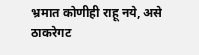भ्रमात कोणीही राहू नये, असे ठाकरेगट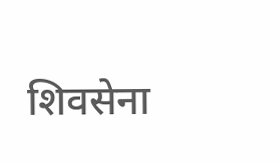शिवसेना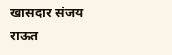खासदार संजय राऊत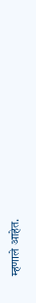म्हणाले आहेत.